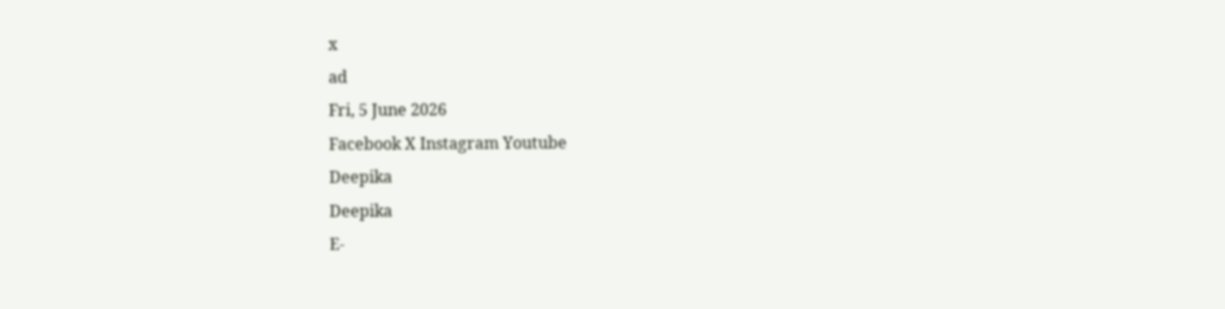x
ad
Fri, 5 June 2026
Facebook X Instagram Youtube
Deepika
Deepika
E-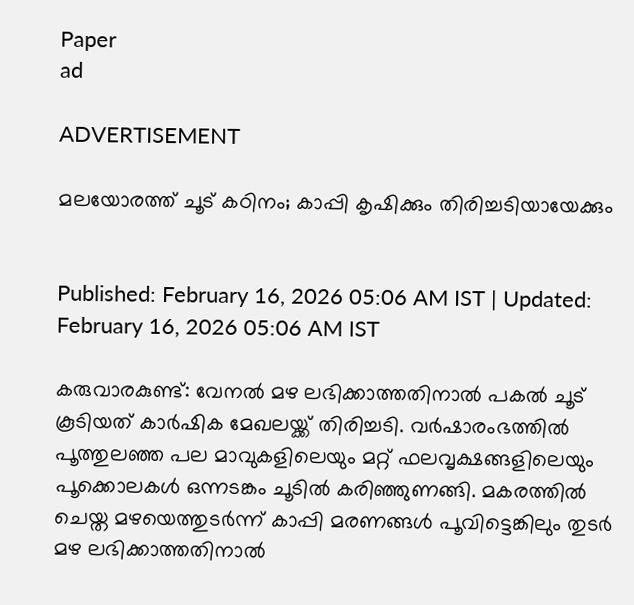Paper
ad

ADVERTISEMENT

മലയോരത്ത് ചൂട് കഠിനം; കാപ്പി കൃഷിക്കും തിരിച്ചടിയായേക്കും


Published: February 16, 2026 05:06 AM IST | Updated: February 16, 2026 05:06 AM IST

കരുവാരകുണ്ട്: വേനൽ മഴ ലഭിക്കാത്തതിനാൽ പകൽ ചൂട് കൂടിയത് കാർഷിക മേഖലയ്ക്ക് തിരിച്ചടി. വർഷാരംഭത്തിൽ പൂത്തുലഞ്ഞ പല മാവുകളിലെയും മറ്റ് ഫലവൃക്ഷങ്ങളിലെയും പൂക്കൊലകൾ ഒന്നടങ്കം ചൂടിൽ കരിഞ്ഞുണങ്ങി. മകരത്തിൽ ചെയ്ത മഴയെത്തുടർന്ന് കാപ്പി മരണങ്ങൾ പൂവിട്ടെങ്കിലും തുടർ മഴ ലഭിക്കാത്തതിനാൽ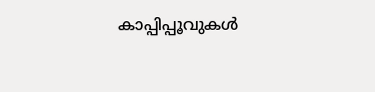കാപ്പിപ്പൂവുകൾ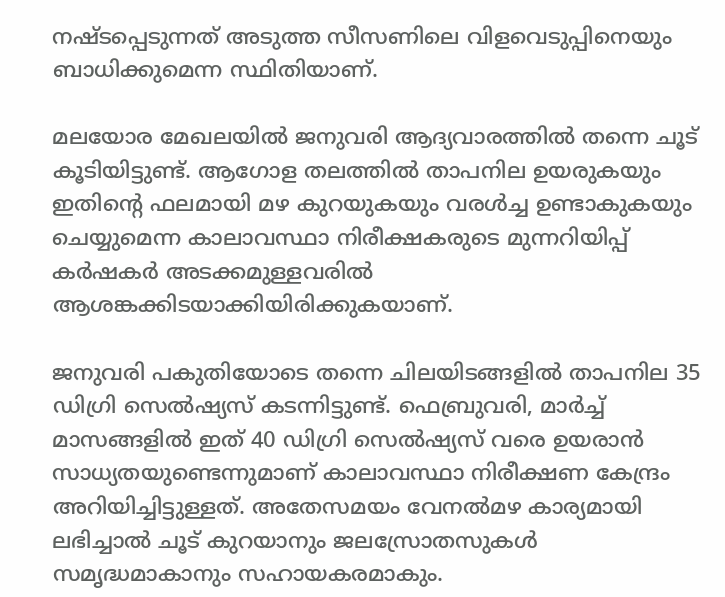നഷ്ടപ്പെടുന്നത് അടുത്ത സീസണിലെ വിളവെടുപ്പിനെയും ബാധിക്കുമെന്ന സ്ഥിതിയാണ്.

മലയോര മേഖലയിൽ ജനുവരി ആദ്യവാരത്തിൽ തന്നെ ചൂട് കൂടിയിട്ടുണ്ട്. ആഗോള തലത്തിൽ താപനില ഉയരുകയും ഇതിന്‍റെ ഫലമായി മഴ കുറയുകയും വരൾച്ച ഉണ്ടാകുകയും ചെയ്യുമെന്ന കാലാവസ്ഥാ നിരീക്ഷകരുടെ മുന്നറിയിപ്പ് കർഷകർ അടക്കമുള്ളവരിൽ ആശങ്കക്കിടയാക്കിയിരിക്കുകയാണ്.

ജനുവരി പകുതിയോടെ തന്നെ ചിലയിടങ്ങളിൽ താപനില 35 ഡിഗ്രി സെൽഷ്യസ് കടന്നിട്ടുണ്ട്. ഫെബ്രുവരി, മാർച്ച് മാസങ്ങളിൽ ഇത് 40 ഡിഗ്രി സെൽഷ്യസ് വരെ ഉയരാൻ സാധ്യതയുണ്ടെന്നുമാണ് കാലാവസ്ഥാ നിരീക്ഷണ കേന്ദ്രം അറിയിച്ചിട്ടുള്ളത്. അതേസമയം വേനൽമഴ കാര്യമായി ലഭിച്ചാൽ ചൂട് കുറയാനും ജലസ്രോതസുകൾ സമൃദ്ധമാകാനും സഹായകരമാകും.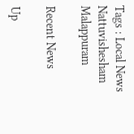Tags : Local News Nattuvishesham Malappuram

Recent News

Up